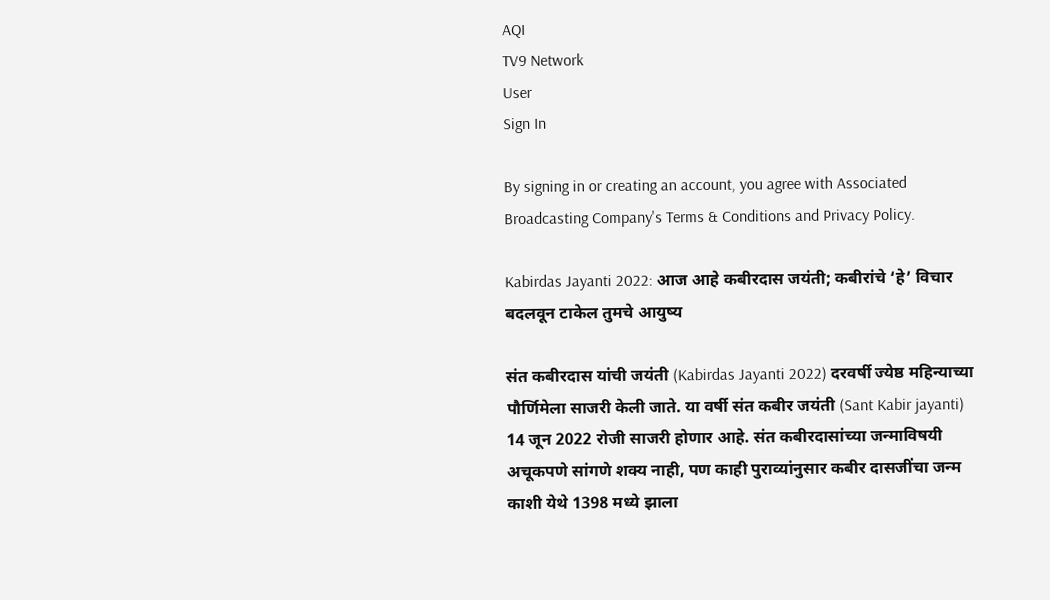AQI
TV9 Network
User
Sign In

By signing in or creating an account, you agree with Associated Broadcasting Company's Terms & Conditions and Privacy Policy.

Kabirdas Jayanti 2022: आज आहे कबीरदास जयंती; कबीरांचे ‘हे’ विचार बदलवून टाकेल तुमचे आयुष्य

संत कबीरदास यांची जयंती (Kabirdas Jayanti 2022) दरवर्षी ज्येष्ठ महिन्याच्या पौर्णिमेला साजरी केली जाते. या वर्षी संत कबीर जयंती (Sant Kabir jayanti)  14 जून 2022 रोजी साजरी होणार आहे. संत कबीरदासांच्या जन्माविषयी अचूकपणे सांगणे शक्य नाही, पण काही पुराव्यांनुसार कबीर दासजींचा जन्म काशी येथे 1398 मध्ये झाला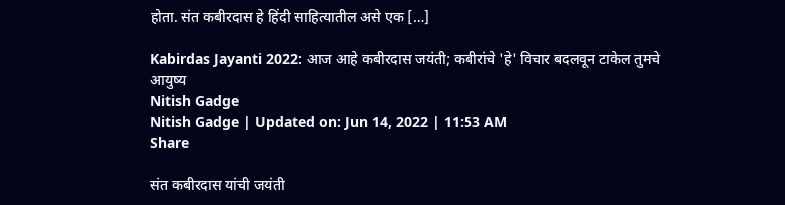होता. संत कबीरदास हे हिंदी साहित्यातील असे एक […]

Kabirdas Jayanti 2022: आज आहे कबीरदास जयंती; कबीरांचे 'हे' विचार बदलवून टाकेल तुमचे आयुष्य
Nitish Gadge
Nitish Gadge | Updated on: Jun 14, 2022 | 11:53 AM
Share

संत कबीरदास यांची जयंती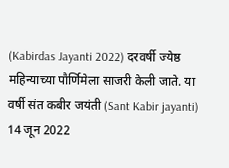(Kabirdas Jayanti 2022) दरवर्षी ज्येष्ठ महिन्याच्या पौर्णिमेला साजरी केली जाते. या वर्षी संत कबीर जयंती (Sant Kabir jayanti)  14 जून 2022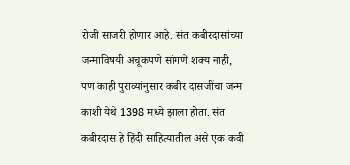रोजी साजरी होणार आहे. संत कबीरदासांच्या जन्माविषयी अचूकपणे सांगणे शक्य नाही, पण काही पुराव्यांनुसार कबीर दासजींचा जन्म काशी येथे 1398 मध्ये झाला होता. संत कबीरदास हे हिंदी साहित्यातील असे एक कवी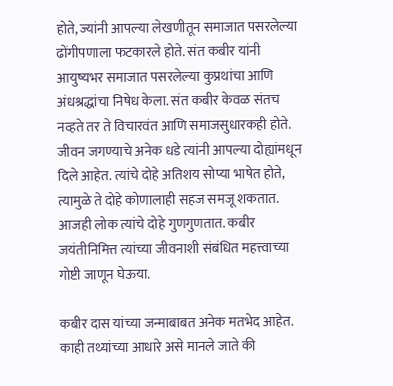होते, ज्यांनी आपल्या लेखणीतून समाजात पसरलेल्या ढोंगीपणाला फटकारले होते. संत कबीर यांनी आयुष्यभर समाजात पसरलेल्या कुप्रथांचा आणि अंधश्रद्धांचा निषेध केला. संत कबीर केवळ संतच नव्हते तर ते विचारवंत आणि समाजसुधारकही होते. जीवन जगण्याचे अनेक धडे त्यांनी आपल्या दोह्यांमधून दिले आहेत. त्यांचे दोहे अतिशय सोप्या भाषेत होते, त्यामुळे ते दोहे कोणालाही सहज समजू शकतात. आजही लोक त्यांचे दोहे गुणगुणतात. कबीर जयंतीनिमित्त त्यांच्या जीवनाशी संबंधित महत्त्वाच्या गोष्टी जाणून घेऊया.

कबीर दास यांच्या जन्माबाबत अनेक मतभेद आहेत. काही तथ्यांच्या आधारे असे मानले जाते की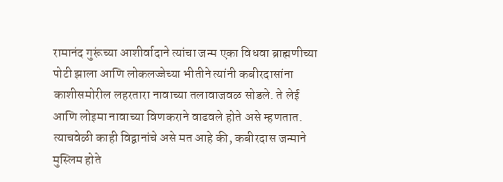रामानंद गुरूंच्या आशीर्वादाने त्यांचा जन्म एका विधवा ब्राह्मणीच्या पोटी झाला आणि लोकलज्जेच्या भीतीने त्यांनी कबीरदासांना काशीसमोरील लहरतारा नावाच्या तलावाजवळ सोडले. ते लेई आणि लोइमा नावाच्या विणकराने वाढवले होते असे म्हणतात. त्याचवेळी काही विद्वानांचे असे मत आहे की, कबीरदास जन्माने मुस्लिम होते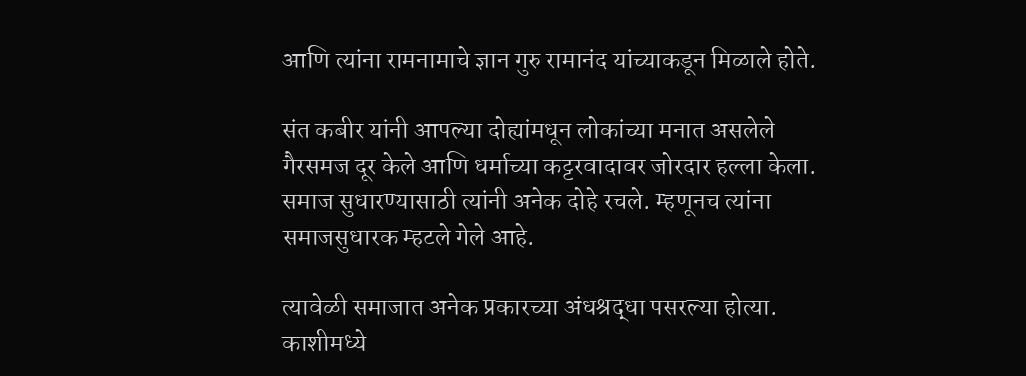आणि त्यांना रामनामाचे ज्ञान गुरु रामानंद यांच्याकडून मिळाले होते.

संत कबीर यांनी आपल्या दोह्यांमधून लोकांच्या मनात असलेले गैरसमज दूर केले आणि धर्माच्या कट्टरवादावर जोरदार हल्ला केला. समाज सुधारण्यासाठी त्यांनी अनेक दोहे रचले. म्हणूनच त्यांना समाजसुधारक म्हटले गेले आहे.

त्यावेळी समाजात अनेक प्रकारच्या अंधश्रद्धा पसरल्या होत्या. काशीमध्ये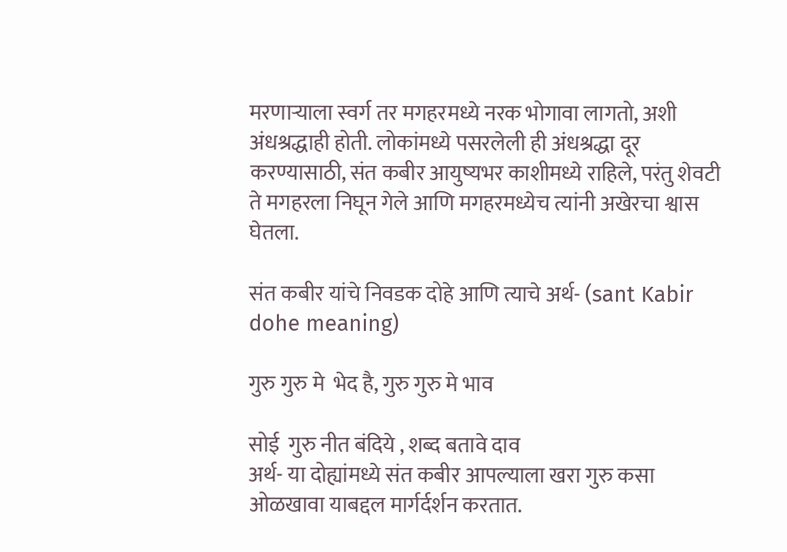मरणाऱ्याला स्वर्ग तर मगहरमध्ये नरक भोगावा लागतो, अशी अंधश्रद्धाही होती. लोकांमध्ये पसरलेली ही अंधश्रद्धा दूर करण्यासाठी, संत कबीर आयुष्यभर काशीमध्ये राहिले, परंतु शेवटी ते मगहरला निघून गेले आणि मगहरमध्येच त्यांनी अखेरचा श्वास घेतला.

संत कबीर यांचे निवडक दोहे आणि त्याचे अर्थ- (sant Kabir dohe meaning)

गुरु गुरु मे  भेद है, गुरु गुरु मे भाव

सोई  गुरु नीत बंदिये , शब्द बतावे दाव
अर्थ- या दोह्यांमध्ये संत कबीर आपल्याला खरा गुरु कसा ओळखावा याबद्दल मार्गर्दर्शन करतात.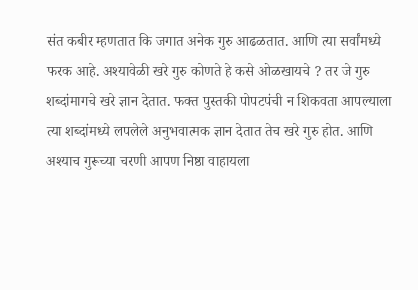संत कबीर म्हणतात कि जगात अनेक गुरु आढळतात. आणि त्या सर्वांमध्ये फरक आहे. अश्यावेळी खरे गुरु कोणते हे कसे ओळखायचे ? तर जे गुरु शब्दांमागचे खरे ज्ञान देतात. फक्त पुस्तकी पोपटपंची न शिकवता आपल्याला  त्या शब्दांमध्ये लपलेले अनुभवात्मक ज्ञान देतात तेच खरे गुरु होत. आणि अश्याच गुरूच्या चरणी आपण निष्ठा वाहायला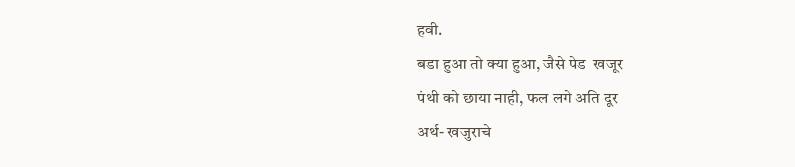हवी.
बडा हुआ तो क्या हुआ, जैसे पेड  खजूर
पंथी को छाया नाही, फल लगे अति दूर
अर्थ- खजुराचे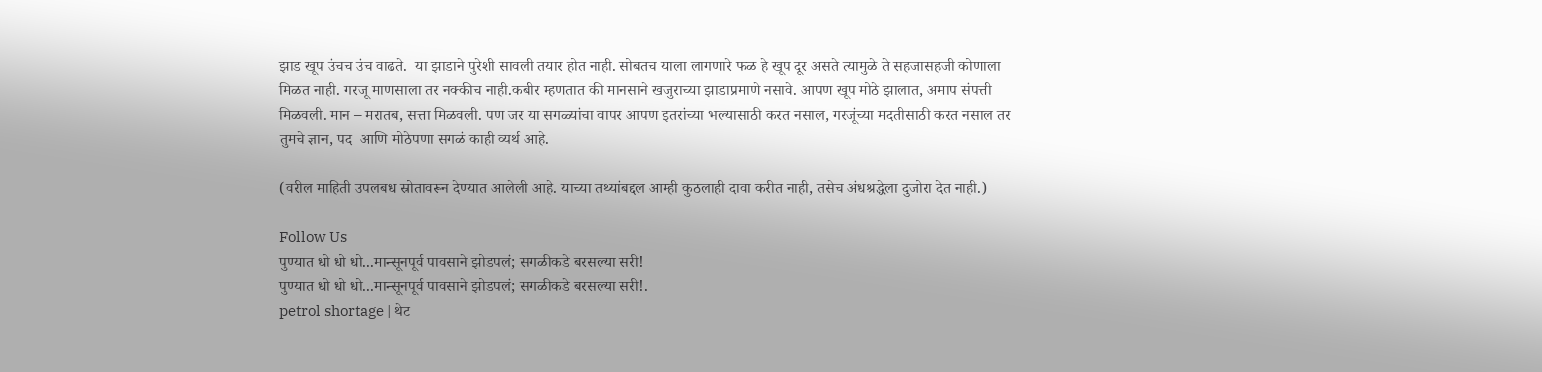झाड खूप उंचच उंच वाढते.  या झाडाने पुरेशी सावली तयार होत नाही. सोबतच याला लागणारे फळ हे खूप दूर असते त्यामुळे ते सहजासहजी कोणाला मिळत नाही. गरजू माणसाला तर नक्कीच नाही.कबीर म्हणतात की मानसाने खजुराच्या झाडाप्रमाणे नसावे. आपण खूप मोठे झालात, अमाप संपत्ती मिळवली. मान – मरातब, सत्ता मिळवली. पण जर या सगळ्यांचा वापर आपण इतरांच्या भल्यासाठी करत नसाल, गरजूंच्या मदतीसाठी करत नसाल तर तुमचे ज्ञान, पद  आणि मोठेपणा सगळं काही व्यर्थ आहे.

(वरील माहिती उपलबध स्रोतावरून देण्यात आलेली आहे. याच्या तथ्यांबद्दल आम्ही कुठलाही दावा करीत नाही, तसेच अंधश्रद्धेला दुजोरा देत नाही.)

Follow Us
पुण्यात धो धो धो...मान्सूनपूर्व पावसाने झोडपलं; सगळीकडे बरसल्या सरी!
पुण्यात धो धो धो...मान्सूनपूर्व पावसाने झोडपलं; सगळीकडे बरसल्या सरी!.
petrol shortage | थेट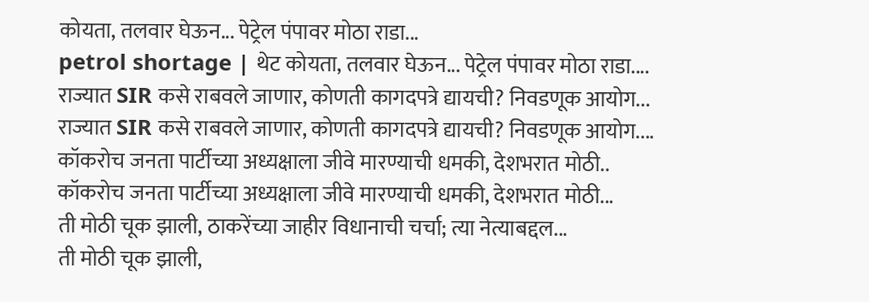कोयता, तलवार घेऊन... पेट्रेल पंपावर मोठा राडा...
petrol shortage | थेट कोयता, तलवार घेऊन... पेट्रेल पंपावर मोठा राडा....
राज्यात SIR कसे राबवले जाणार, कोणती कागदपत्रे द्यायची? निवडणूक आयोग...
राज्यात SIR कसे राबवले जाणार, कोणती कागदपत्रे द्यायची? निवडणूक आयोग....
कॉकरोच जनता पार्टीच्या अध्यक्षाला जीवे मारण्याची धमकी, देशभरात मोठी..
कॉकरोच जनता पार्टीच्या अध्यक्षाला जीवे मारण्याची धमकी, देशभरात मोठी...
ती मोठी चूक झाली, ठाकरेंच्या जाहीर विधानाची चर्चा; त्या नेत्याबद्दल...
ती मोठी चूक झाली,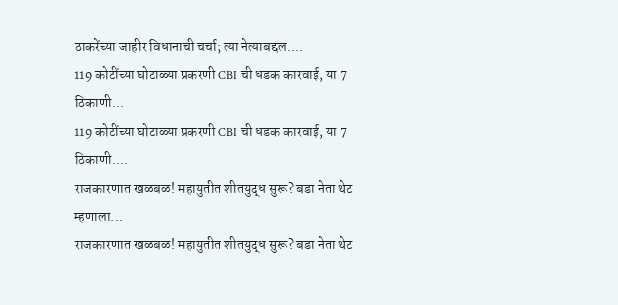ठाकरेंच्या जाहीर विधानाची चर्चा; त्या नेत्याबद्दल....
119 कोटींच्या घोटाळ्या प्रकरणी CBI ची धडक कारवाई, या 7 ठिकाणी...
119 कोटींच्या घोटाळ्या प्रकरणी CBI ची धडक कारवाई, या 7 ठिकाणी....
राजकारणात खळबळ! महायुतीत शीतयुद्ध सुरू? बडा नेता थेट म्हणाला...
राजकारणात खळबळ! महायुतीत शीतयुद्ध सुरू? बडा नेता थेट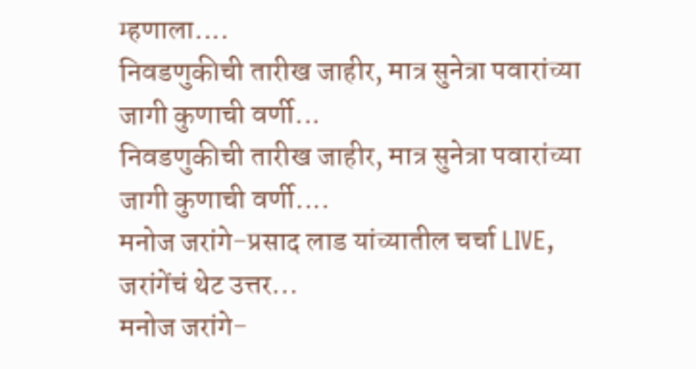म्हणाला....
निवडणुकीची तारीख जाहीर, मात्र सुनेत्रा पवारांच्या जागी कुणाची वर्णी...
निवडणुकीची तारीख जाहीर, मात्र सुनेत्रा पवारांच्या जागी कुणाची वर्णी....
मनोज जरांगे-प्रसाद लाड यांच्यातील चर्चा LIVE, जरांगेंचं थेट उत्तर...
मनोज जरांगे-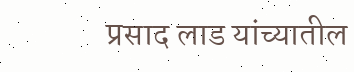प्रसाद लाड यांच्यातील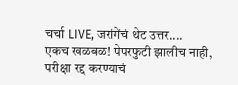चर्चा LIVE, जरांगेंचं थेट उत्तर....
एकच खळबळ! पेपरफुटी झालीच नाही, परीक्षा रद्द करण्याचं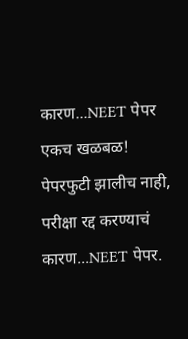कारण...NEET पेपर
एकच खळबळ! पेपरफुटी झालीच नाही, परीक्षा रद्द करण्याचं कारण...NEET पेपर.